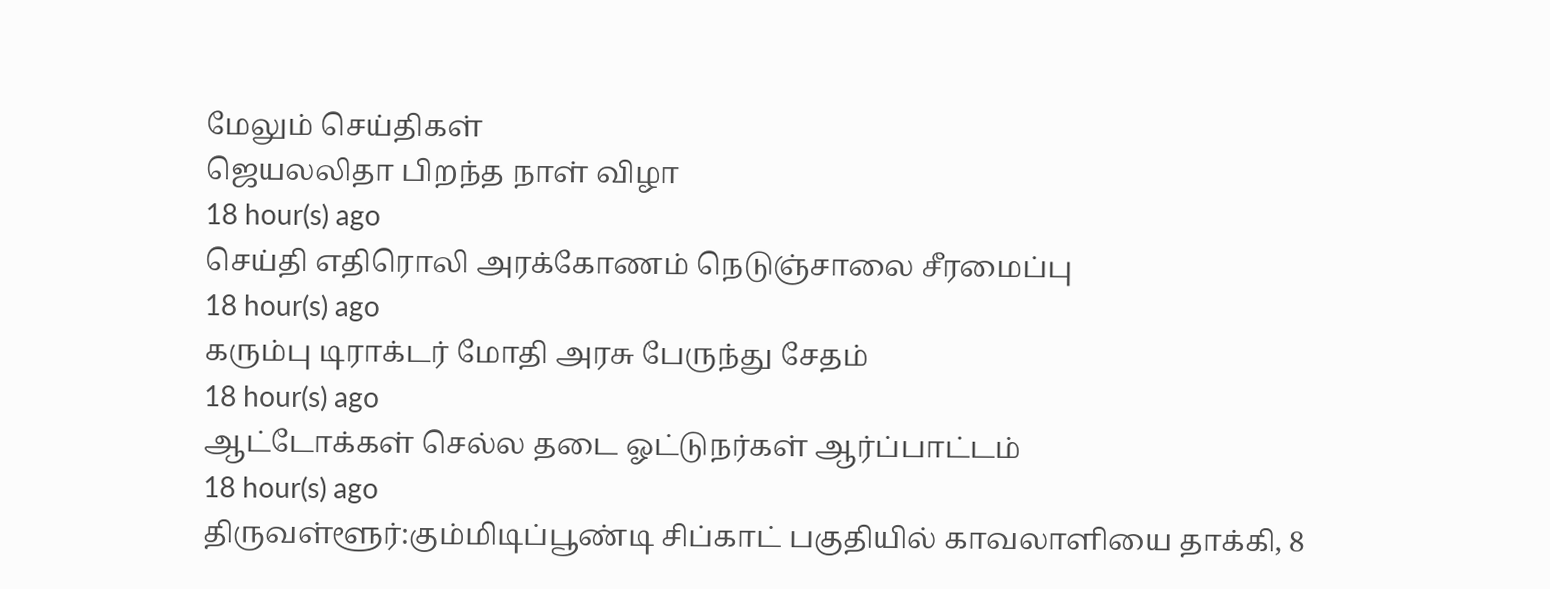மேலும் செய்திகள்
ஜெயலலிதா பிறந்த நாள் விழா
18 hour(s) ago
செய்தி எதிரொலி அரக்கோணம் நெடுஞ்சாலை சீரமைப்பு
18 hour(s) ago
கரும்பு டிராக்டர் மோதி அரசு பேருந்து சேதம்
18 hour(s) ago
ஆட்டோக்கள் செல்ல தடை ஓட்டுநர்கள் ஆர்ப்பாட்டம்
18 hour(s) ago
திருவள்ளூர்:கும்மிடிப்பூண்டி சிப்காட் பகுதியில் காவலாளியை தாக்கி, 8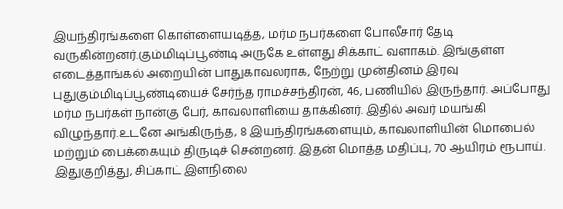இயந்திரங்களை கொள்ளையடித்த, மர்ம நபர்களை போலீசார் தேடி வருகின்றனர்.கும்மிடிப்பூண்டி அருகே உள்ளது சிக்காட் வளாகம். இங்குள்ள எடைத்தாங்கல் அறையின் பாதுகாவலராக, நேற்று முன்தினம் இரவு புதுகும்மிடிப்பூண்டியைச் சேர்ந்த ராமச்சந்திரன், 46, பணியில் இருந்தார். அப்போது மர்ம நபர்கள் நான்கு பேர், காவலாளியை தாக்கினர். இதில் அவர் மயங்கி விழுந்தார்.உடனே அங்கிருந்த, 8 இயந்திரங்களையும், காவலாளியின் மொபைல் மற்றும் பைக்கையும் திருடிச் சென்றனர். இதன் மொத்த மதிப்பு, 70 ஆயிரம் ரூபாய். இதுகுறித்து, சிப்காட் இளநிலை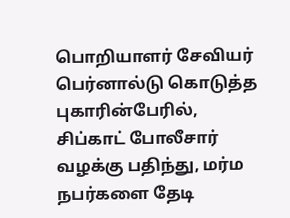பொறியாளர் சேவியர் பெர்னால்டு கொடுத்த புகாரின்பேரில், சிப்காட் போலீசார் வழக்கு பதிந்து, மர்ம நபர்களை தேடி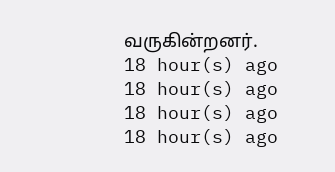வருகின்றனர்.
18 hour(s) ago
18 hour(s) ago
18 hour(s) ago
18 hour(s) ago